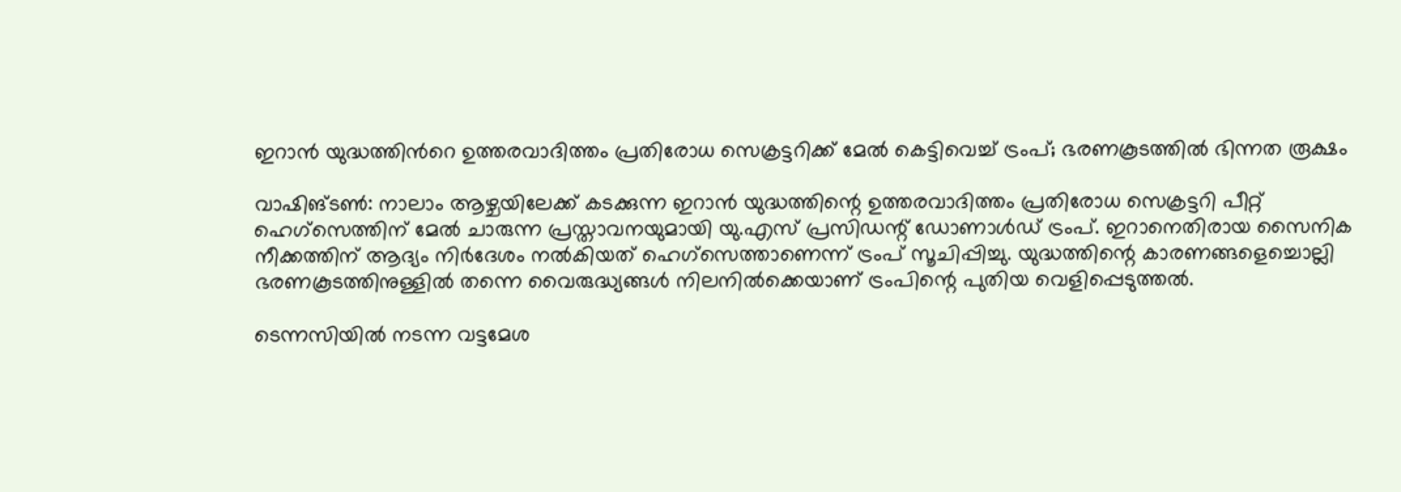ഇറാൻ യുദ്ധത്തിന്‍റെ ഉത്തരവാദിത്തം പ്രതിരോധ സെക്രട്ടറിക്ക് മേൽ കെട്ടിവെച്ച് ട്രംപ്; ഭരണകൂടത്തിൽ ഭിന്നത രൂക്ഷം

വാഷിങ്ടൺ: നാലാം ആഴ്ചയിലേക്ക് കടക്കുന്ന ഇറാൻ യുദ്ധത്തിന്റെ ഉത്തരവാദിത്തം പ്രതിരോധ സെക്രട്ടറി പീറ്റ് ഹെഗ്സെത്തിന് മേൽ ചാരുന്ന പ്രസ്താവനയുമായി യു.എസ് പ്രസിഡന്റ് ഡോണാൾഡ് ട്രംപ്. ഇറാനെതിരായ സൈനിക നീക്കത്തിന് ആദ്യം നിർദേശം നൽകിയത് ഹെഗ്സെത്താണെന്ന് ട്രംപ് സൂചിപ്പിച്ചു. യുദ്ധത്തിന്റെ കാരണങ്ങളെച്ചൊല്ലി ഭരണകൂടത്തിനുള്ളിൽ തന്നെ വൈരുദ്ധ്യങ്ങൾ നിലനിൽക്കെയാണ് ട്രംപിന്റെ പുതിയ വെളിപ്പെടുത്തൽ.

ടെന്നസിയിൽ നടന്ന വട്ടമേശ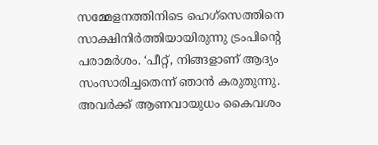സമ്മേളനത്തിനിടെ ഹെഗ്സെത്തിനെ സാക്ഷിനിർത്തിയായിരുന്നു ട്രംപിന്റെ പരാമർശം. ‘പീറ്റ്, നിങ്ങളാണ് ആദ്യം സംസാരിച്ചതെന്ന് ഞാൻ കരുതുന്നു. അവർക്ക് ആണവായുധം കൈവശം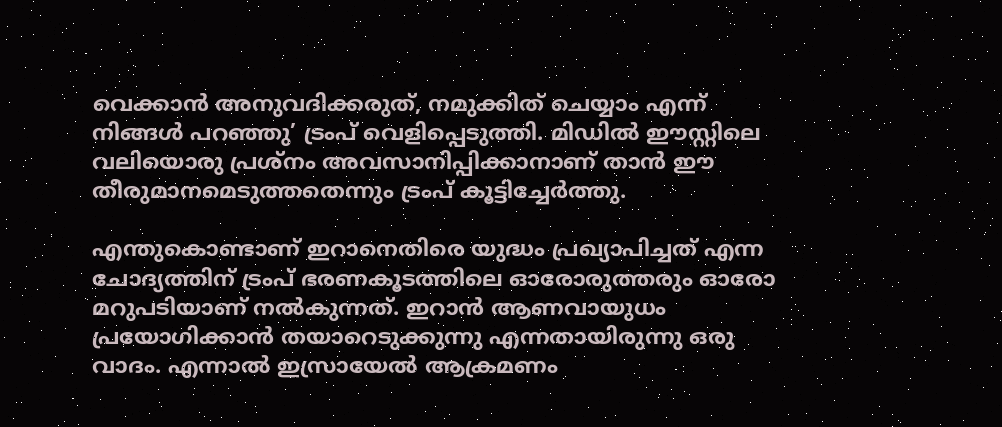വെക്കാൻ അനുവദിക്കരുത്, നമുക്കിത് ചെയ്യാം എന്ന് നിങ്ങൾ പറഞ്ഞു’ ട്രംപ് വെളിപ്പെടുത്തി. മിഡിൽ ഈസ്റ്റിലെ വലിയൊരു പ്രശ്നം അവസാനിപ്പിക്കാനാണ് താൻ ഈ തീരുമാനമെടുത്തതെന്നും ട്രംപ് കൂട്ടിച്ചേർത്തു.

എന്തുകൊണ്ടാണ് ഇറാനെതിരെ യുദ്ധം പ്രഖ്യാപിച്ചത് എന്ന ചോദ്യത്തിന് ട്രംപ് ഭരണകൂടത്തിലെ ഓരോരുത്തരും ഓരോ മറുപടിയാണ് നൽകുന്നത്. ഇറാൻ ആണവായുധം പ്രയോഗിക്കാൻ തയാറെടുക്കുന്നു എന്നതായിരുന്നു ഒരു വാദം. എന്നാൽ ഇസ്രായേൽ ആക്രമണം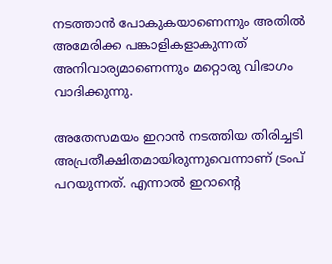നടത്താൻ പോകുകയാണെന്നും അതിൽ അമേരിക്ക പങ്കാളികളാകുന്നത് അനിവാര്യമാണെന്നും മറ്റൊരു വിഭാഗം വാദിക്കുന്നു.

അതേസമയം ഇറാൻ നടത്തിയ തിരിച്ചടി അപ്രതീക്ഷിതമായിരുന്നുവെന്നാണ് ട്രംപ് പറയുന്നത്. എന്നാൽ ഇറാന്റെ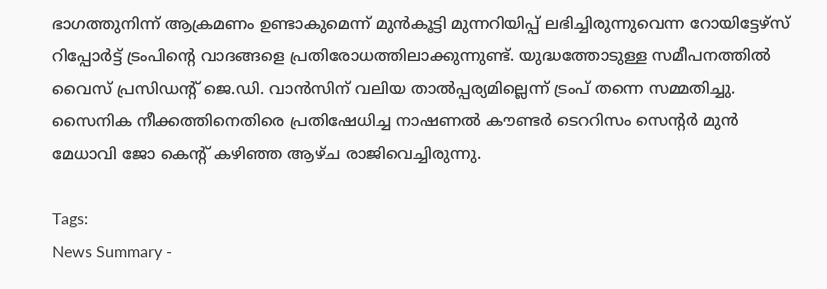ഭാഗത്തുനിന്ന് ആക്രമണം ഉണ്ടാകുമെന്ന് മുൻകൂട്ടി മുന്നറിയിപ്പ് ലഭിച്ചിരുന്നുവെന്ന റോയിട്ടേഴ്‌സ് റിപ്പോർട്ട് ട്രംപിന്റെ വാദങ്ങളെ പ്രതിരോധത്തിലാക്കുന്നുണ്ട്. യുദ്ധത്തോടുള്ള സമീപനത്തിൽ വൈസ് പ്രസിഡന്റ് ജെ.ഡി. വാൻസിന് വലിയ താൽപ്പര്യമില്ലെന്ന് ട്രംപ് തന്നെ സമ്മതിച്ചു. സൈനിക നീക്കത്തിനെതിരെ പ്രതിഷേധിച്ച നാഷണൽ കൗണ്ടർ ടെററിസം സെന്റർ മുൻ മേധാവി ജോ കെന്റ് കഴിഞ്ഞ ആഴ്ച രാജിവെച്ചിരുന്നു.

Tags:
News Summary -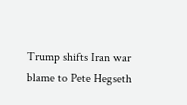Trump shifts Iran war blame to Pete Hegseth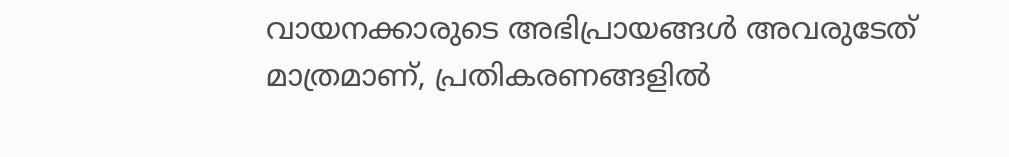വായനക്കാരുടെ അഭിപ്രായങ്ങള്‍ അവരുടേത് മാത്രമാണ്, പ്രതികരണങ്ങളിൽ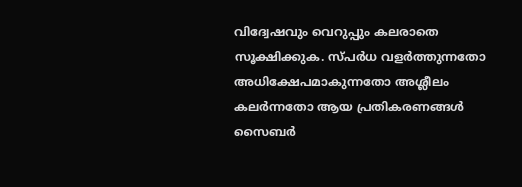വിദ്വേഷവും വെറുപ്പും കലരാതെ സൂക്ഷിക്കുക. സ്പർധ വളർത്തുന്നതോ അധിക്ഷേപമാകുന്നതോ അശ്ലീലം കലർന്നതോ ആയ പ്രതികരണങ്ങൾ സൈബർ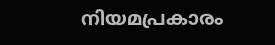നിയമപ്രകാരം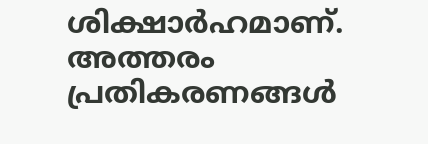ശിക്ഷാർഹമാണ്. അത്തരം പ്രതികരണങ്ങൾ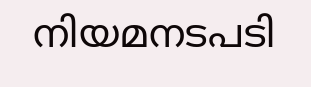നിയമനടപടി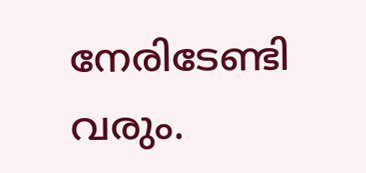നേരിടേണ്ടി വരും.